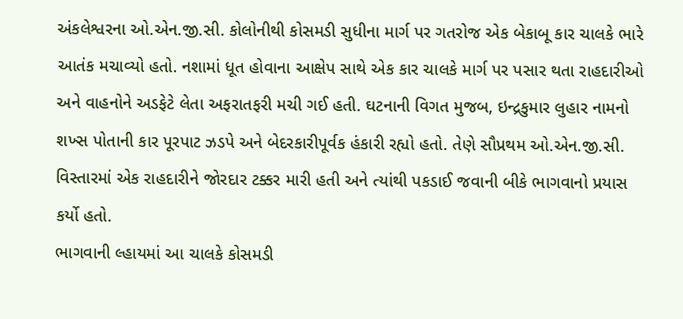અંકલેશ્વરના ઓ.એન.જી.સી. કોલોનીથી કોસમડી સુધીના માર્ગ પર ગતરોજ એક બેકાબૂ કાર ચાલકે ભારે આતંક મચાવ્યો હતો. નશામાં ધૂત હોવાના આક્ષેપ સાથે એક કાર ચાલકે માર્ગ પર પસાર થતા રાહદારીઓ અને વાહનોને અડફેટે લેતા અફરાતફરી મચી ગઈ હતી. ઘટનાની વિગત મુજબ, ઇન્દ્રકુમાર લુહાર નામનો શખ્સ પોતાની કાર પૂરપાટ ઝડપે અને બેદરકારીપૂર્વક હંકારી રહ્યો હતો. તેણે સૌપ્રથમ ઓ.એન.જી.સી. વિસ્તારમાં એક રાહદારીને જોરદાર ટક્કર મારી હતી અને ત્યાંથી પકડાઈ જવાની બીકે ભાગવાનો પ્રયાસ કર્યો હતો.
ભાગવાની લ્હાયમાં આ ચાલકે કોસમડી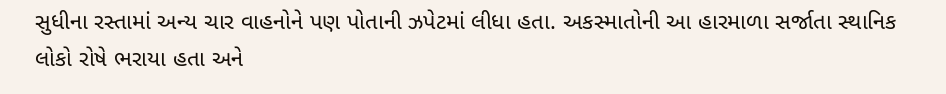સુધીના રસ્તામાં અન્ય ચાર વાહનોને પણ પોતાની ઝપેટમાં લીધા હતા. અકસ્માતોની આ હારમાળા સર્જાતા સ્થાનિક લોકો રોષે ભરાયા હતા અને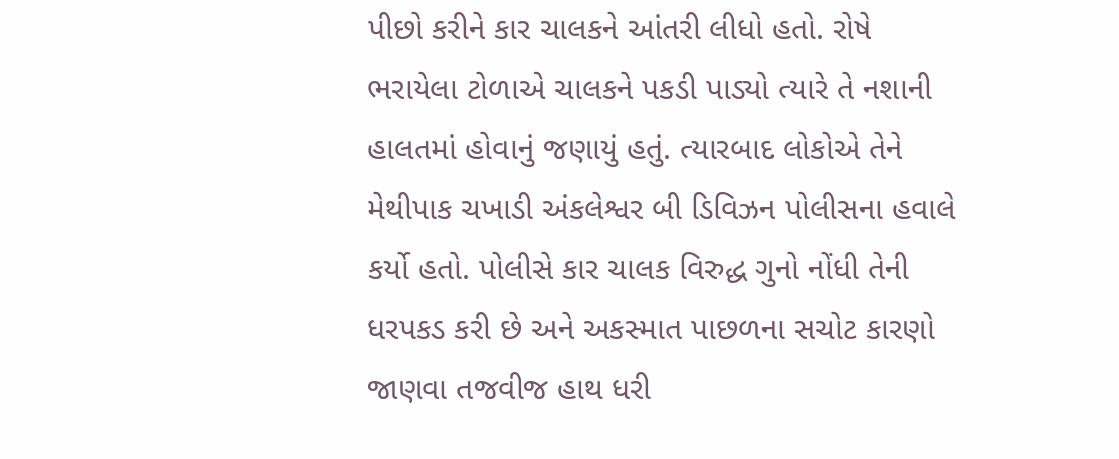પીછો કરીને કાર ચાલકને આંતરી લીધો હતો. રોષે ભરાયેલા ટોળાએ ચાલકને પકડી પાડ્યો ત્યારે તે નશાની હાલતમાં હોવાનું જણાયું હતું. ત્યારબાદ લોકોએ તેને મેથીપાક ચખાડી અંકલેશ્વર બી ડિવિઝન પોલીસના હવાલે કર્યો હતો. પોલીસે કાર ચાલક વિરુદ્ધ ગુનો નોંધી તેની ધરપકડ કરી છે અને અકસ્માત પાછળના સચોટ કારણો જાણવા તજવીજ હાથ ધરી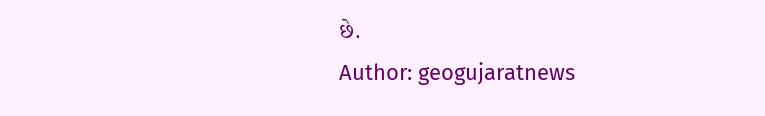છે.
Author: geogujaratnews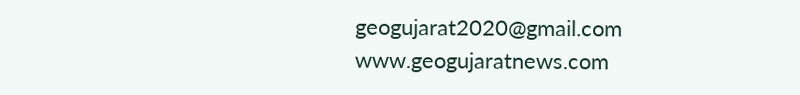geogujarat2020@gmail.com www.geogujaratnews.com